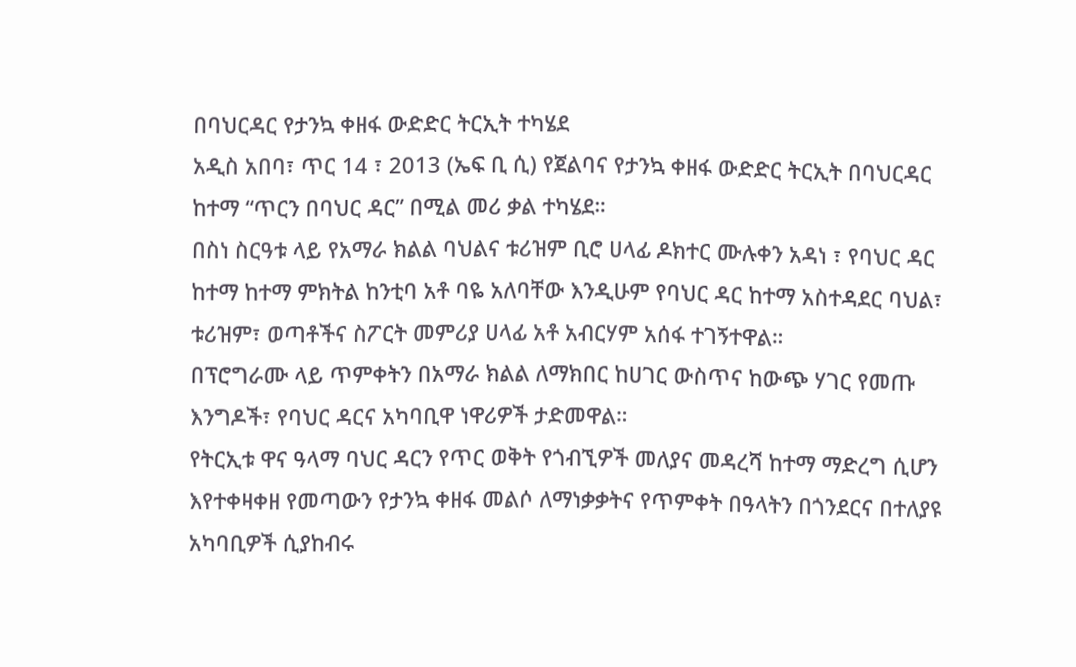በባህርዳር የታንኳ ቀዘፋ ውድድር ትርኢት ተካሄደ
አዲስ አበባ፣ ጥር 14 ፣ 2013 (ኤፍ ቢ ሲ) የጀልባና የታንኳ ቀዘፋ ውድድር ትርኢት በባህርዳር ከተማ “ጥርን በባህር ዳር” በሚል መሪ ቃል ተካሄደ።
በስነ ስርዓቱ ላይ የአማራ ክልል ባህልና ቱሪዝም ቢሮ ሀላፊ ዶክተር ሙሉቀን አዳነ ፣ የባህር ዳር ከተማ ከተማ ምክትል ከንቲባ አቶ ባዬ አለባቸው እንዲሁም የባህር ዳር ከተማ አስተዳደር ባህል፣ ቱሪዝም፣ ወጣቶችና ስፖርት መምሪያ ሀላፊ አቶ አብርሃም አሰፋ ተገኝተዋል።
በፕሮግራሙ ላይ ጥምቀትን በአማራ ክልል ለማክበር ከሀገር ውስጥና ከውጭ ሃገር የመጡ እንግዶች፣ የባህር ዳርና አካባቢዋ ነዋሪዎች ታድመዋል።
የትርኢቱ ዋና ዓላማ ባህር ዳርን የጥር ወቅት የጎብኚዎች መለያና መዳረሻ ከተማ ማድረግ ሲሆን እየተቀዛቀዘ የመጣውን የታንኳ ቀዘፋ መልሶ ለማነቃቃትና የጥምቀት በዓላትን በጎንደርና በተለያዩ አካባቢዎች ሲያከብሩ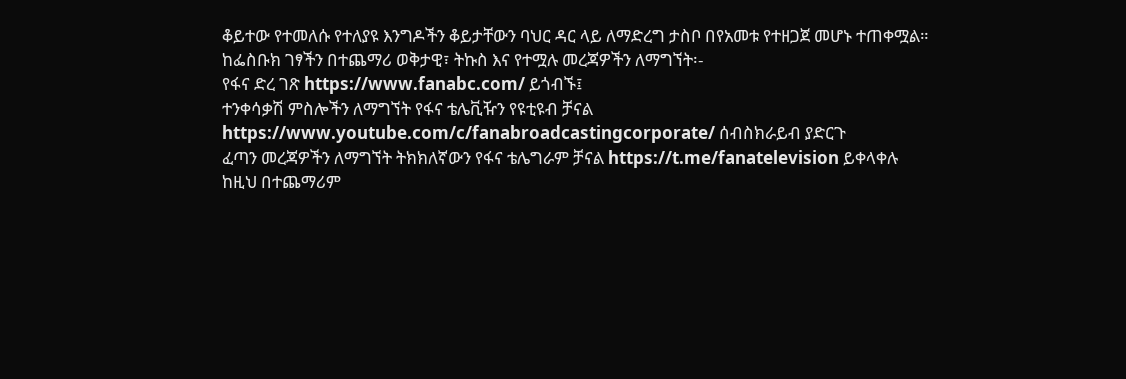ቆይተው የተመለሱ የተለያዩ እንግዶችን ቆይታቸውን ባህር ዳር ላይ ለማድረግ ታስቦ በየአመቱ የተዘጋጀ መሆኑ ተጠቀሟል።
ከፌስቡክ ገፃችን በተጨማሪ ወቅታዊ፣ ትኩስ እና የተሟሉ መረጃዎችን ለማግኘት፡-
የፋና ድረ ገጽ https://www.fanabc.com/ ይጎብኙ፤
ተንቀሳቃሽ ምስሎችን ለማግኘት የፋና ቴሌቪዥን የዩቲዩብ ቻናል https://www.youtube.com/c/fanabroadcastingcorporate/ ሰብስክራይብ ያድርጉ
ፈጣን መረጃዎችን ለማግኘት ትክክለኛውን የፋና ቴሌግራም ቻናል https://t.me/fanatelevision ይቀላቀሉ
ከዚህ በተጨማሪም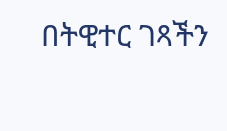በትዊተር ገጻችን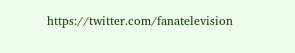https://twitter.com/fanatelevision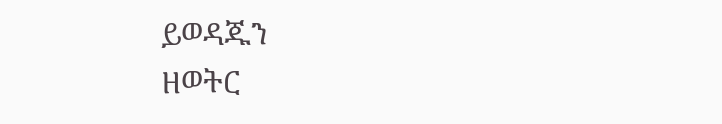ይወዳጁን
ዘወትር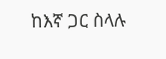ከእኛ ጋር ስላሉ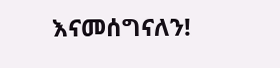እናመሰግናለን!